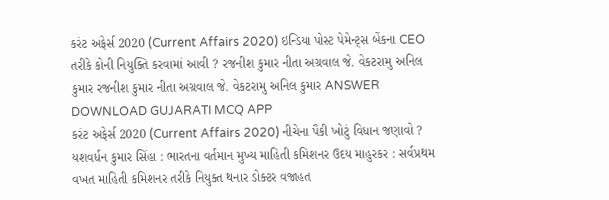કરંટ અફેર્સ 2020 (Current Affairs 2020) ઇન્ડિયા પોસ્ટ પેમેન્ટ્સ બેંકના CEO તરીકે કોની નિયુક્તિ કરવામાં આવી ? રજનીશ કુમાર નીતા અગ્રવાલ જે. વેકટરામુ અનિલ કુમાર રજનીશ કુમાર નીતા અગ્રવાલ જે. વેકટરામુ અનિલ કુમાર ANSWER DOWNLOAD GUJARATI MCQ APP
કરંટ અફેર્સ 2020 (Current Affairs 2020) નીચેના પૈકી ખોટું વિધાન જણાવો ? યશવર્ધન કુમાર સિંહા : ભારતના વર્તમાન મુખ્ય માહિતી કમિશનર ઉદય માહુરકર : સર્વપ્રથમ વખત માહિતી કમિશનર તરીકે નિયુક્ત થનાર ડોક્ટર વજાહત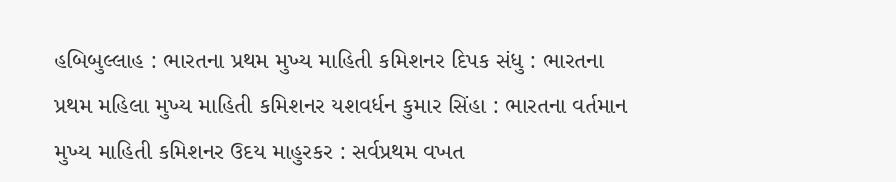હબિબુલ્લાહ : ભારતના પ્રથમ મુખ્ય માહિતી કમિશનર દિપક સંધુ : ભારતના પ્રથમ મહિલા મુખ્ય માહિતી કમિશનર યશવર્ધન કુમાર સિંહા : ભારતના વર્તમાન મુખ્ય માહિતી કમિશનર ઉદય માહુરકર : સર્વપ્રથમ વખત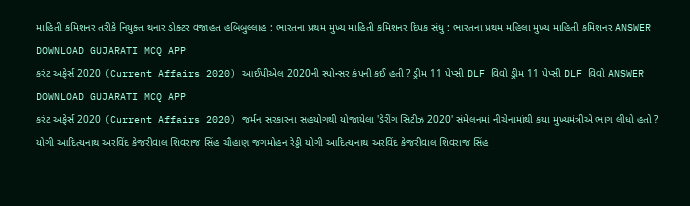માહિતી કમિશનર તરીકે નિયુક્ત થનાર ડોક્ટર વજાહત હબિબુલ્લાહ : ભારતના પ્રથમ મુખ્ય માહિતી કમિશનર દિપક સંધુ : ભારતના પ્રથમ મહિલા મુખ્ય માહિતી કમિશનર ANSWER DOWNLOAD GUJARATI MCQ APP
કરંટ અફેર્સ 2020 (Current Affairs 2020) આઈપીએલ 2020ની સ્પોન્સર કંપની કઈ હતી ? ડ્રીમ 11 પેપ્સી DLF વિવો ડ્રીમ 11 પેપ્સી DLF વિવો ANSWER DOWNLOAD GUJARATI MCQ APP
કરંટ અફેર્સ 2020 (Current Affairs 2020) જર્મન સરકારના સહયોગથી યોજાયેલા 'ડેરીંગ સિટીઝ 2020' સંમેલનમાં નીચેનામાંથી કયા મુખ્યમંત્રીએ ભાગ લીધો હતો ? યોગી આદિત્યનાથ અરવિંદ કેજરીવાલ શિવરાજ સિંહ ચૌહાણ જગમોહન રેડ્ડી યોગી આદિત્યનાથ અરવિંદ કેજરીવાલ શિવરાજ સિંહ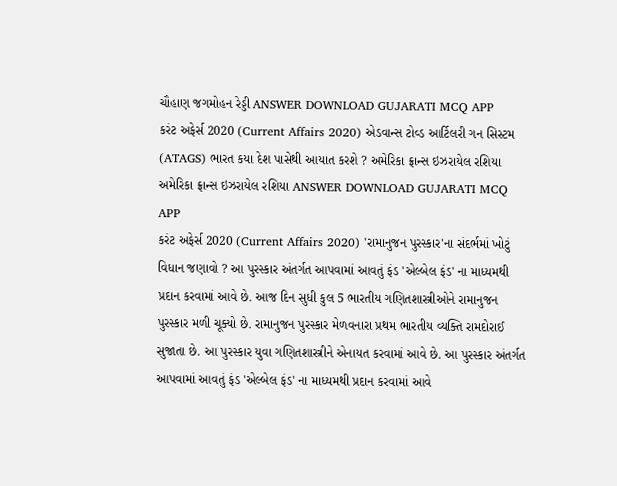ચૌહાણ જગમોહન રેડ્ડી ANSWER DOWNLOAD GUJARATI MCQ APP
કરંટ અફેર્સ 2020 (Current Affairs 2020) એડવાન્સ ટોવ્ડ આર્ટિલરી ગન સિસ્ટમ (ATAGS) ભારત કયા દેશ પાસેથી આયાત કરશે ? અમેરિકા ફ્રાન્સ ઇઝરાયેલ રશિયા અમેરિકા ફ્રાન્સ ઇઝરાયેલ રશિયા ANSWER DOWNLOAD GUJARATI MCQ APP
કરંટ અફેર્સ 2020 (Current Affairs 2020) 'રામાનુજન પુરસ્કાર'ના સંદર્ભમાં ખોટું વિધાન જણાવો ? આ પુરસ્કાર અંતર્ગત આપવામાં આવતું ફંડ 'એલ્બેલ ફંડ' ના માધ્યમથી પ્રદાન કરવામાં આવે છે. આજ દિન સુધી કુલ 5 ભારતીય ગણિતશાસ્ત્રીઓને રામાનુજન પુરસ્કાર મળી ચૂક્યો છે. રામાનુજન પુરસ્કાર મેળવનારા પ્રથમ ભારતીય વ્યક્તિ રામદોરાઈ સુજાતા છે. આ પુરસ્કાર યુવા ગણિતશાસ્ત્રીને એનાયત કરવામાં આવે છે. આ પુરસ્કાર અંતર્ગત આપવામાં આવતું ફંડ 'એલ્બેલ ફંડ' ના માધ્યમથી પ્રદાન કરવામાં આવે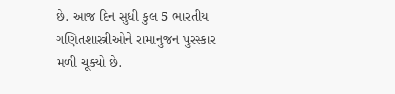છે. આજ દિન સુધી કુલ 5 ભારતીય ગણિતશાસ્ત્રીઓને રામાનુજન પુરસ્કાર મળી ચૂક્યો છે.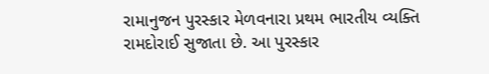રામાનુજન પુરસ્કાર મેળવનારા પ્રથમ ભારતીય વ્યક્તિ રામદોરાઈ સુજાતા છે. આ પુરસ્કાર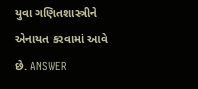યુવા ગણિતશાસ્ત્રીને એનાયત કરવામાં આવે છે. ANSWER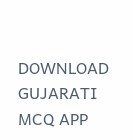DOWNLOAD GUJARATI MCQ APP